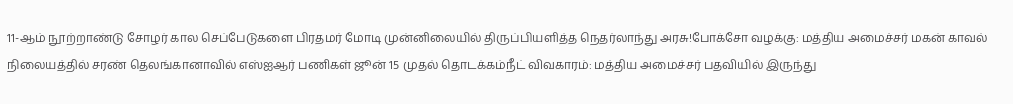11-ஆம் நூற்றாண்டு சோழர் கால செப்பேடுகளை பிரதமர் மோடி முன்னிலையில் திருப்பியளித்த நெதர்லாந்து அரசு!போக்சோ வழக்கு: மத்திய அமைச்சர் மகன் காவல் நிலையத்தில் சரண் தெலங்கானாவில் எஸ்ஐஆர் பணிகள் ஜூன் 15 முதல் தொடக்கம்நீட் விவகாரம்: மத்திய அமைச்சர் பதவியில் இருந்து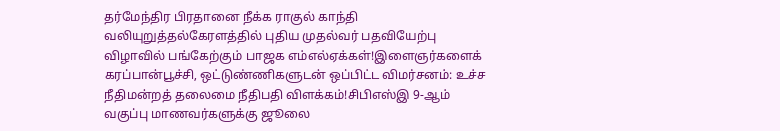தர்மேந்திர பிரதானை நீக்க ராகுல் காந்தி வலியுறுத்தல்கேரளத்தில் புதிய முதல்வர் பதவியேற்பு விழாவில் பங்கேற்கும் பாஜக எம்எல்ஏக்கள்!இளைஞர்களைக் கரப்பான்பூச்சி, ஒட்டுண்ணிகளுடன் ஒப்பிட்ட விமர்சனம்: உச்ச நீதிமன்றத் தலைமை நீதிபதி விளக்கம்!சிபிஎஸ்இ 9-ஆம் வகுப்பு மாணவர்களுக்கு ஜூலை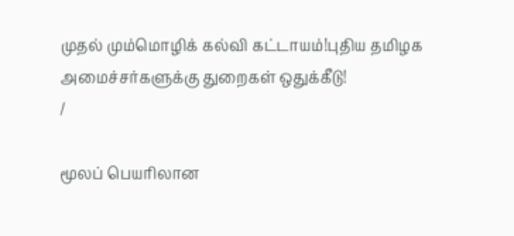முதல் மும்மொழிக் கல்வி கட்டாயம்!புதிய தமிழக அமைச்சர்களுக்கு துறைகள் ஒதுக்கீடு!
/

மூலப் பெயரிலான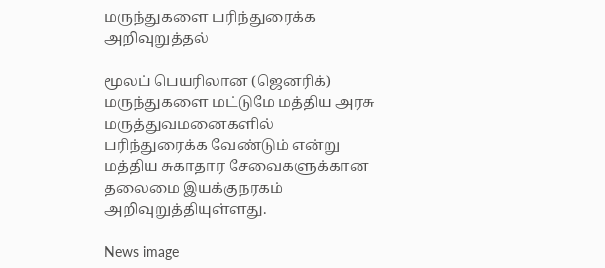மருந்துகளை பரிந்துரைக்க அறிவுறுத்தல்

மூலப் பெயரிலான (ஜெனரிக்) மருந்துகளை மட்டுமே மத்திய அரசு மருத்துவமனைகளில் பரிந்துரைக்க வேண்டும் என்று மத்திய சுகாதார சேவைகளுக்கான தலைமை இயக்குநரகம் அறிவுறுத்தியுள்ளது.

News image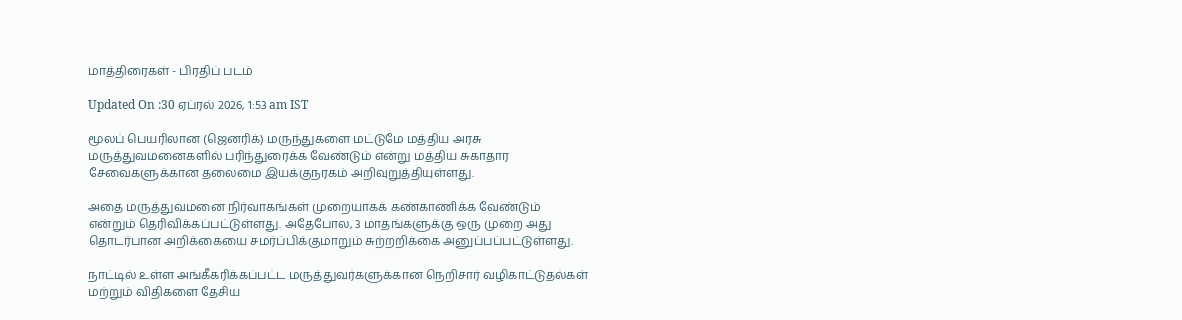மாத்திரைகள் - பிரதிப் படம்

Updated On :30 ஏப்ரல் 2026, 1:53 am IST

மூலப் பெயரிலான (ஜெனரிக்) மருந்துகளை மட்டுமே மத்திய அரசு மருத்துவமனைகளில் பரிந்துரைக்க வேண்டும் என்று மத்திய சுகாதார சேவைகளுக்கான தலைமை இயக்குநரகம் அறிவுறுத்தியுள்ளது.

அதை மருத்துவமனை நிர்வாகங்கள் முறையாகக் கண்காணிக்க வேண்டும் என்றும் தெரிவிக்கப்பட்டுள்ளது. அதேபோல, 3 மாதங்களுக்கு ஒரு முறை அது தொடர்பான அறிக்கையை சமர்ப்பிக்குமாறும் சுற்றறிக்கை அனுப்பப்பட்டுள்ளது.

நாட்டில் உள்ள அங்கீகரிக்கப்பட்ட மருத்துவர்களுக்கான நெறிசார் வழிகாட்டுதல்கள் மற்றும் விதிகளை தேசிய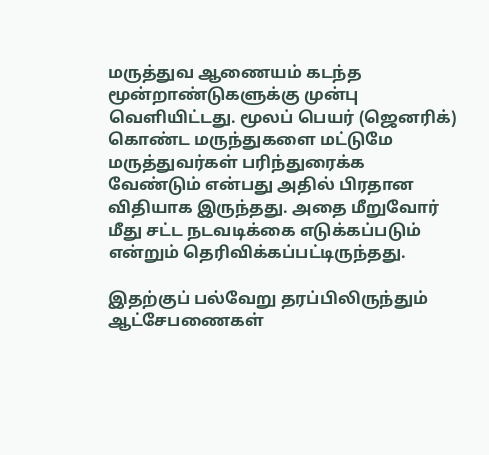மருத்துவ ஆணையம் கடந்த மூன்றாண்டுகளுக்கு முன்பு வெளியிட்டது. மூலப் பெயர் (ஜெனரிக்) கொண்ட மருந்துகளை மட்டுமே மருத்துவர்கள் பரிந்துரைக்க வேண்டும் என்பது அதில் பிரதான விதியாக இருந்தது. அதை மீறுவோர் மீது சட்ட நடவடிக்கை எடுக்கப்படும் என்றும் தெரிவிக்கப்பட்டிருந்தது.

இதற்குப் பல்வேறு தரப்பிலிருந்தும் ஆட்சேபணைகள்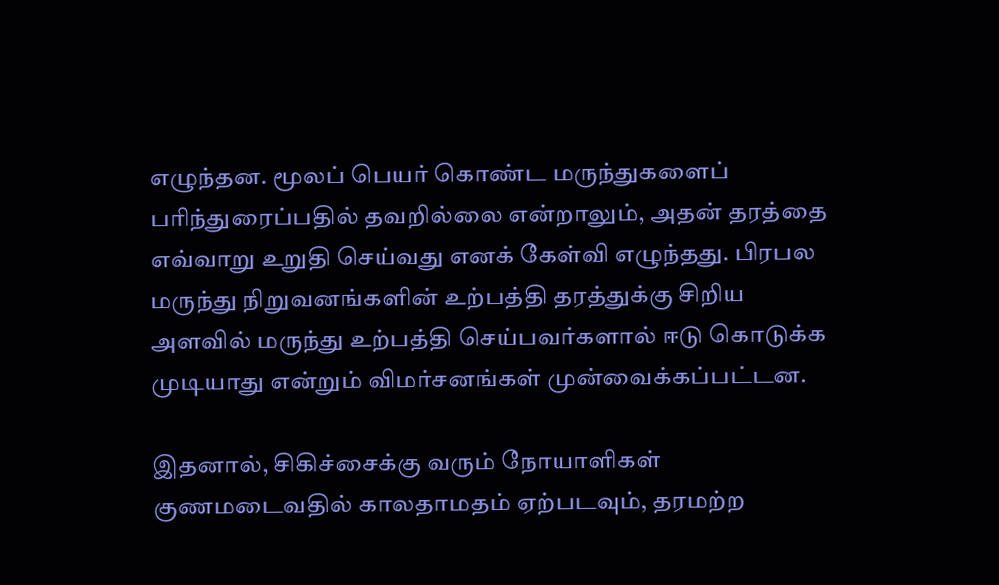எழுந்தன. மூலப் பெயர் கொண்ட மருந்துகளைப் பரிந்துரைப்பதில் தவறில்லை என்றாலும், அதன் தரத்தை எவ்வாறு உறுதி செய்வது எனக் கேள்வி எழுந்தது. பிரபல மருந்து நிறுவனங்களின் உற்பத்தி தரத்துக்கு சிறிய அளவில் மருந்து உற்பத்தி செய்பவர்களால் ஈடு கொடுக்க முடியாது என்றும் விமர்சனங்கள் முன்வைக்கப்பட்டன.

இதனால், சிகிச்சைக்கு வரும் நோயாளிகள் குணமடைவதில் காலதாமதம் ஏற்படவும், தரமற்ற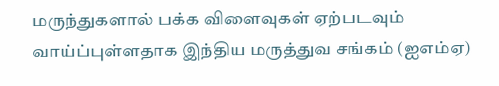மருந்துகளால் பக்க விளைவுகள் ஏற்படவும் வாய்ப்புள்ளதாக இந்திய மருத்துவ சங்கம் (ஐஎம்ஏ)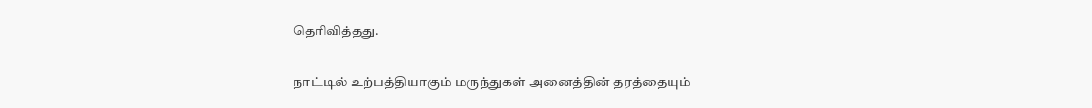தெரிவித்தது.

நாட்டில் உற்பத்தியாகும் மருந்துகள் அனைத்தின் தரத்தையும்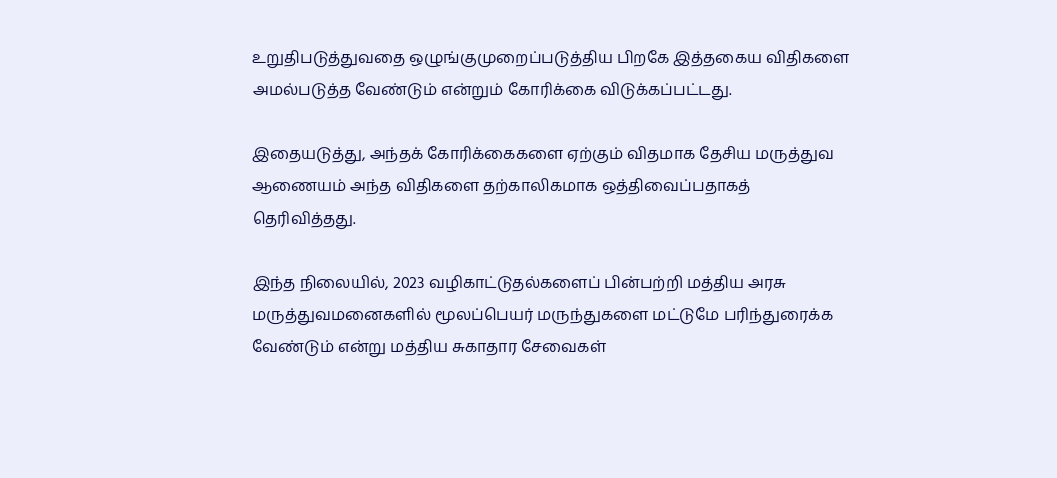உறுதிபடுத்துவதை ஒழுங்குமுறைப்படுத்திய பிறகே இத்தகைய விதிகளை அமல்படுத்த வேண்டும் என்றும் கோரிக்கை விடுக்கப்பட்டது.

இதையடுத்து, அந்தக் கோரிக்கைகளை ஏற்கும் விதமாக தேசிய மருத்துவ ஆணையம் அந்த விதிகளை தற்காலிகமாக ஒத்திவைப்பதாகத் தெரிவித்தது.

இந்த நிலையில், 2023 வழிகாட்டுதல்களைப் பின்பற்றி மத்திய அரசு மருத்துவமனைகளில் மூலப்பெயர் மருந்துகளை மட்டுமே பரிந்துரைக்க வேண்டும் என்று மத்திய சுகாதார சேவைகள்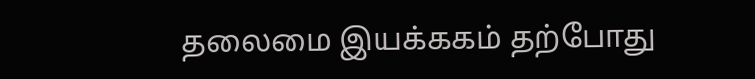தலைமை இயக்ககம் தற்போது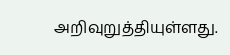அறிவுறுத்தியுள்ளது.